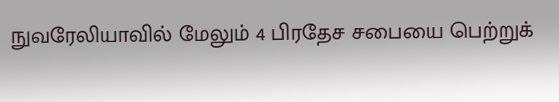நுவரேலியாவில் மேலும் 4 பிரதேச சபையை பெற்றுக்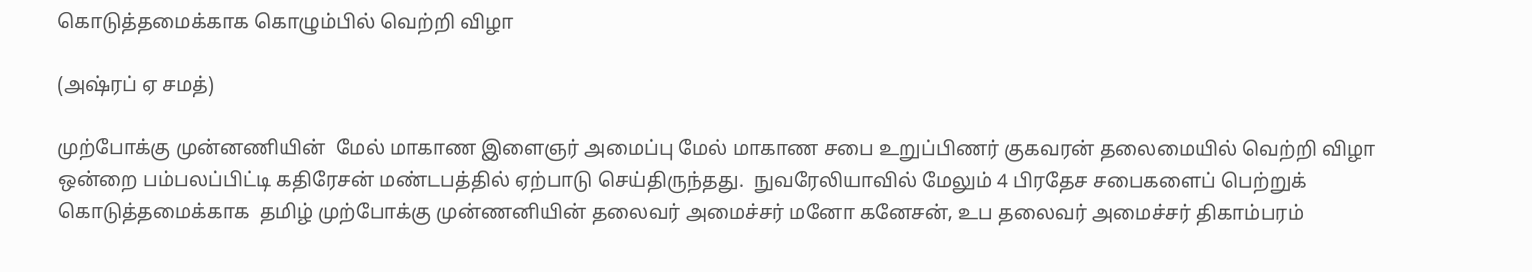கொடுத்தமைக்காக கொழும்பில் வெற்றி விழா

(அஷ்ரப் ஏ சமத்)

முற்போக்கு முன்னணியின்  மேல் மாகாண இளைஞர் அமைப்பு மேல் மாகாண சபை உறுப்பிணர் குகவரன் தலைமையில் வெற்றி விழா ஒன்றை பம்பலப்பிட்டி கதிரேசன் மண்டபத்தில் ஏற்பாடு செய்திருந்தது.  நுவரேலியாவில் மேலும் 4 பிரதேச சபைகளைப் பெற்றுக் கொடுத்தமைக்காக  தமிழ் முற்போக்கு முன்ணனியின் தலைவர் அமைச்சர் மனோ கனேசன், உப தலைவர் அமைச்சர் திகாம்பரம்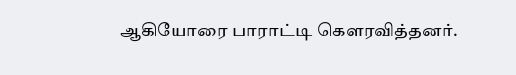ஆகியோரை பாராட்டி கௌரவித்தனர்.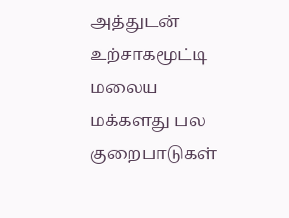அத்துடன்  உற்சாகமூட்டி மலைய மக்களது பல குறைபாடுகள்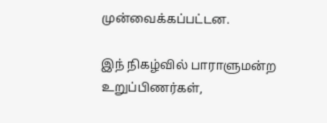முன்வைக்கப்பட்டன.

இந் நிகழ்வில் பாராளுமன்ற உறுப்பிணர்கள்,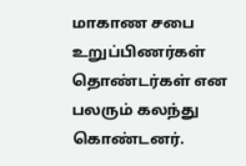மாகாண சபை உறுப்பிணர்கள் தொண்டர்கள் என பலரும் கலந்து கொண்டனர்.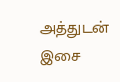அத்துடன் இசை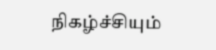நிகழ்ச்சியும்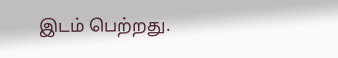இடம் பெற்றது.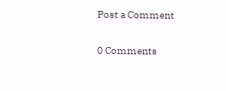Post a Comment

0 Comments